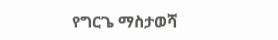የግርጌ ማስታወሻ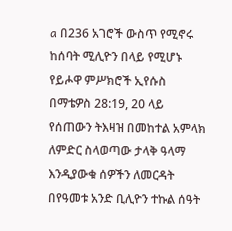a በ236 አገሮች ውስጥ የሚኖሩ ከሰባት ሚሊዮን በላይ የሚሆኑ የይሖዋ ምሥክሮች ኢየሱስ በማቴዎስ 28:19, 20 ላይ የሰጠውን ትእዛዝ በመከተል አምላክ ለምድር ስላወጣው ታላቅ ዓላማ እንዲያውቁ ሰዎችን ለመርዳት በየዓመቱ አንድ ቢሊዮን ተኩል ሰዓት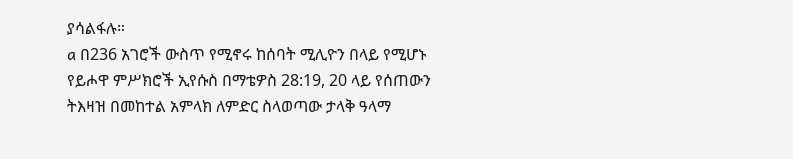ያሳልፋሉ።
a በ236 አገሮች ውስጥ የሚኖሩ ከሰባት ሚሊዮን በላይ የሚሆኑ የይሖዋ ምሥክሮች ኢየሱስ በማቴዎስ 28:19, 20 ላይ የሰጠውን ትእዛዝ በመከተል አምላክ ለምድር ስላወጣው ታላቅ ዓላማ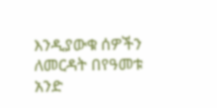እንዲያውቁ ሰዎችን ለመርዳት በየዓመቱ አንድ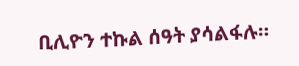ቢሊዮን ተኩል ሰዓት ያሳልፋሉ።